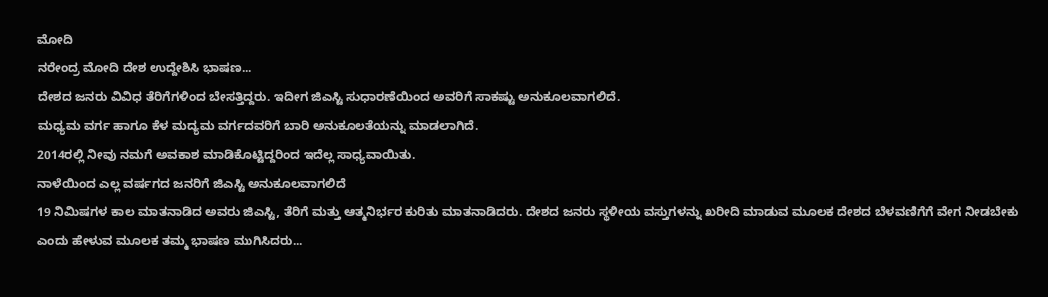ಮೋದಿ
ನರೇಂದ್ರ ಮೋದಿ ದೇಶ ಉದ್ದೇಶಿಸಿ ಭಾಷಣ...
ದೇಶದ ಜನರು ವಿವಿಧ ತೆರಿಗೆಗಳಿಂದ ಬೇಸತ್ತಿದ್ದರು. ಇದೀಗ ಜಿಎಸ್ಟಿ ಸುಧಾರಣೆಯಿಂದ ಅವರಿಗೆ ಸಾಕಷ್ಟು ಅನುಕೂಲವಾಗಲಿದೆ.
ಮಧ್ಯಮ ವರ್ಗ ಹಾಗೂ ಕೆಳ ಮದ್ಯಮ ವರ್ಗದವರಿಗೆ ಬಾರಿ ಅನುಕೂಲತೆಯನ್ನು ಮಾಡಲಾಗಿದೆ.
2014ರಲ್ಲಿ ನೀವು ನಮಗೆ ಅವಕಾಶ ಮಾಡಿಕೊಟ್ಟಿದ್ದರಿಂದ ಇದೆಲ್ಲ ಸಾಧ್ಯವಾಯಿತು.
ನಾಳೆಯಿಂದ ಎಲ್ಲ ವರ್ಷಗದ ಜನರಿಗೆ ಜಿಎಸ್ಟಿ ಅನುಕೂಲವಾಗಲಿದೆ
19 ನಿಮಿಷಗಳ ಕಾಲ ಮಾತನಾಡಿದ ಅವರು ಜಿಎಸ್ಟಿ, ತೆರಿಗೆ ಮತ್ತು ಆತ್ಮನಿರ್ಭರ ಕುರಿತು ಮಾತನಾಡಿದರು. ದೇಶದ ಜನರು ಸ್ಥಳೀಯ ವಸ್ತುಗಳನ್ನು ಖರೀದಿ ಮಾಡುವ ಮೂಲಕ ದೇಶದ ಬೆಳವಣಿಗೆಗೆ ವೇಗ ನೀಡಬೇಕು ಎಂದು ಹೇಳುವ ಮೂಲಕ ತಮ್ಮ ಭಾಷಣ ಮುಗಿಸಿದರು...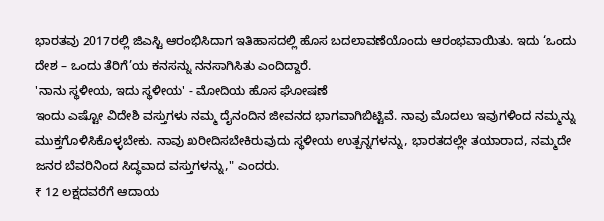ಭಾರತವು 2017ರಲ್ಲಿ ಜಿಎಸ್ಟಿ ಆರಂಭಿಸಿದಾಗ ಇತಿಹಾಸದಲ್ಲಿ ಹೊಸ ಬದಲಾವಣೆಯೊಂದು ಆರಂಭವಾಯಿತು. ಇದು ‘ಒಂದು ದೇಶ – ಒಂದು ತೆರಿಗೆ’ಯ ಕನಸನ್ನು ನನಸಾಗಿಸಿತು ಎಂದಿದ್ದಾರೆ.
'ನಾನು ಸ್ಥಳೀಯ, ಇದು ಸ್ಥಳೀಯ' - ಮೋದಿಯ ಹೊಸ ಘೋಷಣೆ
ಇಂದು ಎಷ್ಟೋ ವಿದೇಶಿ ವಸ್ತುಗಳು ನಮ್ಮ ದೈನಂದಿನ ಜೀವನದ ಭಾಗವಾಗಿಬಿಟ್ಟಿವೆ. ನಾವು ಮೊದಲು ಇವುಗಳಿಂದ ನಮ್ಮನ್ನು ಮುಕ್ತಗೊಳಿಸಿಕೊಳ್ಳಬೇಕು. ನಾವು ಖರೀದಿಸಬೇಕಿರುವುದು ಸ್ಥಳೀಯ ಉತ್ಪನ್ನಗಳನ್ನು, ಭಾರತದಲ್ಲೇ ತಯಾರಾದ, ನಮ್ಮದೇ ಜನರ ಬೆವರಿನಿಂದ ಸಿದ್ಧವಾದ ವಸ್ತುಗಳನ್ನು," ಎಂದರು.
₹ 12 ಲಕ್ಷದವರೆಗೆ ಆದಾಯ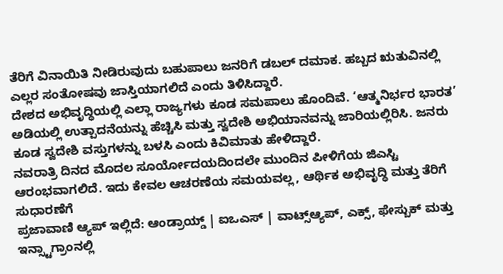ತೆರಿಗೆ ವಿನಾಯಿತಿ ನೀಡಿರುವುದು ಬಹುಪಾಲು ಜನರಿಗೆ ಡಬಲ್ ದಮಾಕ. ಹಬ್ಬದ ಋತುವಿನಲ್ಲಿ ಎಲ್ಲರ ಸಂತೋಷವು ಜಾಸ್ತಿಯಾಗಲಿದೆ ಎಂದು ತಿಳಿಸಿದ್ದಾರೆ.
ದೇಶದ ಅಭಿವೃದ್ಧಿಯಲ್ಲಿ ಎಲ್ಲಾ ರಾಜ್ಯಗಳು ಕೂಡ ಸಮಪಾಲು ಹೊಂದಿವೆ. ‘ಆತ್ಮನಿರ್ಭರ ಭಾರತ’ ಅಡಿಯಲ್ಲಿ ಉತ್ಪಾದನೆಯನ್ನು ಹೆಚ್ಚಿಸಿ ಮತ್ತು ಸ್ವದೇಶಿ ಅಭಿಯಾನವನ್ನು ಜಾರಿಯಲ್ಲಿರಿಸಿ. ಜನರು ಕೂಡ ಸ್ವದೇಶಿ ವಸ್ತುಗಳನ್ನು ಬಳಸಿ ಎಂದು ಕಿವಿಮಾತು ಹೇಳಿದ್ದಾರೆ.
ನವರಾತ್ರಿ ದಿನದ ಮೊದಲ ಸೂರ್ಯೋದಯದಿಂದಲೇ ಮುಂದಿನ ಪೀಳಿಗೆಯ ಜಿಎಸ್ಟಿ ಆರಂಭವಾಗಲಿದೆ. ಇದು ಕೇವಲ ಆಚರಣೆಯ ಸಮಯವಲ್ಲ, ಆರ್ಥಿಕ ಅಭಿವೃದ್ಧಿ ಮತ್ತು ತೆರಿಗೆ ಸುಧಾರಣೆಗೆ
ಪ್ರಜಾವಾಣಿ ಆ್ಯಪ್ ಇಲ್ಲಿದೆ: ಆಂಡ್ರಾಯ್ಡ್ | ಐಒಎಸ್ | ವಾಟ್ಸ್ಆ್ಯಪ್, ಎಕ್ಸ್, ಫೇಸ್ಬುಕ್ ಮತ್ತು ಇನ್ಸ್ಟಾಗ್ರಾಂನಲ್ಲಿ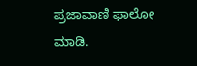ಪ್ರಜಾವಾಣಿ ಫಾಲೋ ಮಾಡಿ.